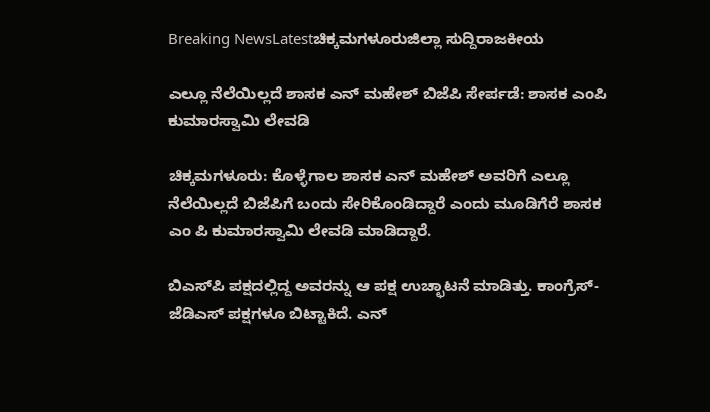Breaking NewsLatestಚಿಕ್ಕಮಗಳೂರುಜಿಲ್ಲಾ ಸುದ್ದಿರಾಜಕೀಯ

ಎಲ್ಲೂ ನೆಲೆಯಿಲ್ಲದೆ ಶಾಸಕ ಎನ್ ಮಹೇಶ್‌ ಬಿಜೆಪಿ ಸೇರ್ಪಡೆ: ಶಾಸಕ ಎಂಪಿ ಕುಮಾರಸ್ವಾಮಿ ಲೇವಡಿ

ಚಿಕ್ಕಮಗಳೂರು: ಕೊಳ್ಳೆಗಾಲ ಶಾಸಕ ಎನ್ ಮಹೇಶ್ ಅವರಿಗೆ ಎಲ್ಲೂ ನೆಲೆಯಿಲ್ಲದೆ ಬಿಜೆಪಿಗೆ ಬಂದು ಸೇರಿಕೊಂಡಿದ್ದಾರೆ ಎಂದು ಮೂಡಿಗೆರೆ ಶಾಸಕ ಎಂ ಪಿ ಕುಮಾರಸ್ವಾಮಿ ಲೇವಡಿ ಮಾಡಿದ್ದಾರೆ.

ಬಿಎಸ್‌ಪಿ ಪಕ್ಷದಲ್ಲಿದ್ದ ಅವರನ್ನು ಆ ಪಕ್ಷ ಉಚ್ಛಾಟನೆ ಮಾಡಿತ್ತು. ಕಾಂಗ್ರೆಸ್-ಜೆಡಿಎಸ್ ಪಕ್ಷಗಳೂ ಬಿಟ್ಟಾಕಿದೆ. ಎನ್‌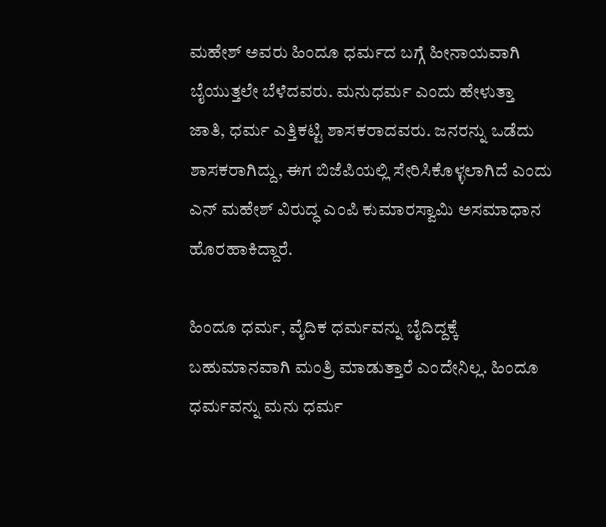ಮಹೇಶ್ ಅವರು ಹಿಂದೂ ಧರ್ಮದ ಬಗ್ಗೆ ಹೀನಾಯವಾಗಿ ಬೈಯುತ್ತಲೇ ಬೆಳೆದವರು. ಮನುಧರ್ಮ ಎಂದು ಹೇಳುತ್ತಾ ಜಾತಿ, ಧರ್ಮ ಎತ್ತಿಕಟ್ಟಿ ಶಾಸಕರಾದವರು. ಜನರನ್ನು ಒಡೆದು ಶಾಸಕರಾಗಿದ್ದು, ಈಗ ಬಿಜೆಪಿಯಲ್ಲಿ ಸೇರಿಸಿಕೊಳ್ಳಲಾಗಿದೆ ಎಂದು ಎನ್‌ ಮಹೇಶ್‌ ವಿರುದ್ಧ ಎಂಪಿ ಕುಮಾರಸ್ವಾಮಿ ಅಸಮಾಧಾನ ಹೊರಹಾಕಿದ್ದಾರೆ.

ಹಿಂದೂ ಧರ್ಮ, ವೈದಿಕ ಧರ್ಮವನ್ನು ಬೈದಿದ್ದಕ್ಕೆ ಬಹುಮಾನವಾಗಿ ಮಂತ್ರಿ ಮಾಡುತ್ತಾರೆ ಎಂದೇನಿಲ್ಲ. ಹಿಂದೂ ಧರ್ಮವನ್ನು ಮನು ಧರ್ಮ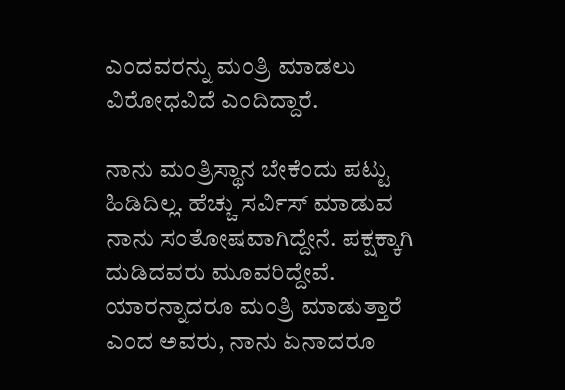ಎಂದವರನ್ನು ಮಂತ್ರಿ ಮಾಡಲು ವಿರೋಧವಿದೆ ಎಂದಿದ್ದಾರೆ.

ನಾನು ಮಂತ್ರಿಸ್ಥಾನ ಬೇಕೆಂದು ಪಟ್ಟು ಹಿಡಿದಿಲ್ಲ. ಹೆಚ್ಚು ಸರ್ವಿಸ್ ಮಾಡುವ ನಾನು ಸಂತೋಷವಾಗಿದ್ದೇನೆ. ಪಕ್ಷಕ್ಕಾಗಿ ದುಡಿದವರು ಮೂವರಿದ್ದೇವೆ. ಯಾರನ್ನಾದರೂ ಮಂತ್ರಿ ಮಾಡುತ್ತಾರೆ ಎಂದ ಅವರು, ನಾನು ಏನಾದರೂ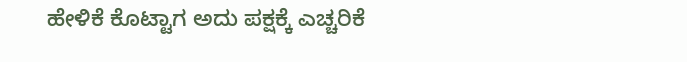ಹೇಳಿಕೆ ಕೊಟ್ಟಾಗ ಅದು ಪಕ್ಷಕ್ಕೆ ಎಚ್ಚರಿಕೆ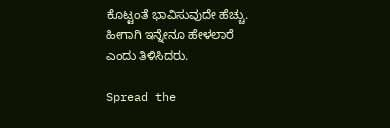ಕೊಟ್ಟಂತೆ ಭಾವಿಸುವುದೇ ಹೆಚ್ಚು. ಹೀಗಾಗಿ ಇನ್ನೇನೂ ಹೇಳಲಾರೆ ಎಂದು ತಿಳಿಸಿದರು.

Spread the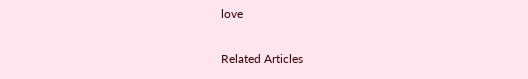love

Related Articles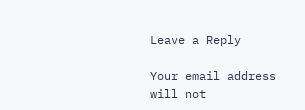Leave a Reply

Your email address will not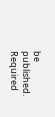be published. Required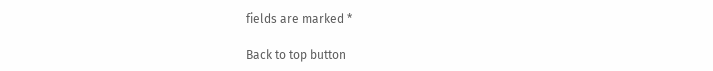fields are marked *

Back to top button